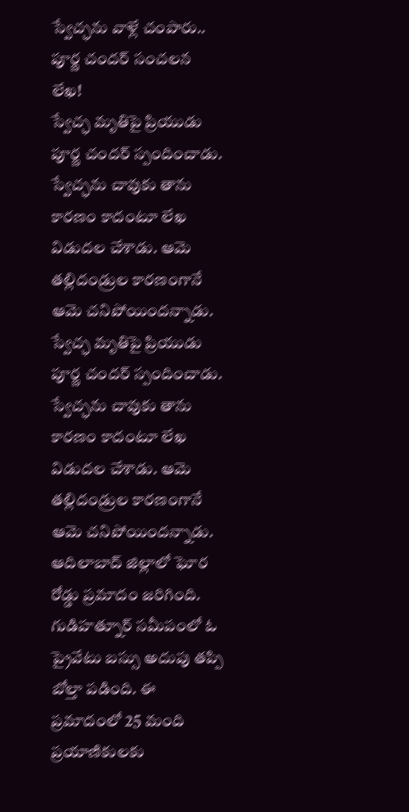స్వేచ్ఛను వాళ్లే చంపారు.. పూర్ణ చందర్ సంచలన లేఖ!
స్వేచ్ఛ మృతిపై ప్రియుడు పూర్ణ చందర్ స్పందించాడు. స్వేచ్ఛను చావుకు తాను కారణం కాదంటూ లేఖ విడుదల చేశాడు. ఆమె తల్లిదండ్రుల కారణంగానే ఆమె చనిపోయిందన్నాడు.
స్వేచ్ఛ మృతిపై ప్రియుడు పూర్ణ చందర్ స్పందించాడు. స్వేచ్ఛను చావుకు తాను కారణం కాదంటూ లేఖ విడుదల చేశాడు. ఆమె తల్లిదండ్రుల కారణంగానే ఆమె చనిపోయిందన్నాడు.
ఆదిలాబాద్ జిల్లాలో ఘోర రోడ్డు ప్రమాదం జరిగింది. గుడిహత్నూర్ సమీపంలో ఓ ప్రైవేటు బస్సు అదుపు తప్పి బోల్తా పడింది. ఈ ప్రమాదంలో 25 మంది ప్రయాణికులకు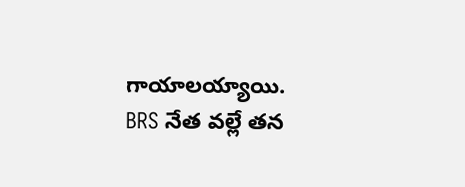గాయాలయ్యాయి.
BRS నేత వల్లే తన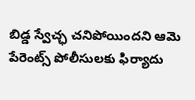బిడ్డ స్వేచ్ఛ చనిపోయిందని ఆమె పేరెంట్స్ పోలీసులకు ఫిర్యాదు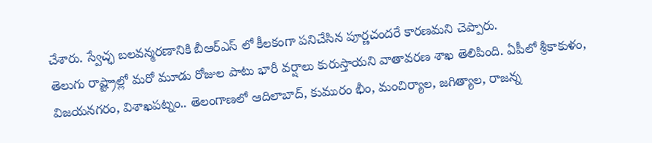చేశారు. స్వేచ్ఛ బలవన్మరణానికి బీఆర్ఎస్ లో కీలకంగా పనిచేసిన పూర్ణచందరే కారణమని చెప్పారు.
తెలుగు రాష్ట్రాల్లో మరో మూడు రోజుల పాటు భారీ వర్షాలు కురుస్తాయని వాతావరణ శాఖ తెలిపింది. ఏపీలో శ్రీకాకుళం, విజయనగరం, విశాఖపట్నం.. తెలంగాణలో ఆదిలాబాద్, కుమురం భీం, మంచిర్యాల, జగిత్యాల, రాజన్న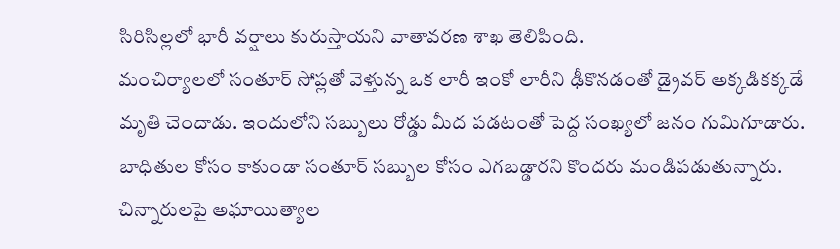సిరిసిల్లలో భారీ వర్షాలు కురుస్తాయని వాతావరణ శాఖ తెలిపింది.
మంచిర్యాలలో సంతూర్ సోప్లతో వెళ్తున్న ఒక లారీ ఇంకో లారీని ఢీకొనడంతో డ్రైవర్ అక్కడికక్కడే మృతి చెందాడు. ఇందులోని సబ్బులు రోడ్డు మీద పడటంతో పెద్ద సంఖ్యలో జనం గుమిగూడారు. బాధితుల కోసం కాకుండా సంతూర్ సబ్బుల కోసం ఎగబడ్డారని కొందరు మండిపడుతున్నారు.
చిన్నారులపై అఘాయిత్యాల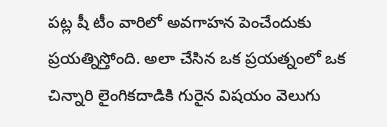పట్ల షీ టీం వారిలో అవగాహన పెంచేందుకు ప్రయత్నిస్తోంది. అలా చేసిన ఒక ప్రయత్నంలో ఒక చిన్నారి లైంగికదాడికి గురైన విషయం వెలుగు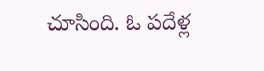చూసింది. ఓ పదేళ్ల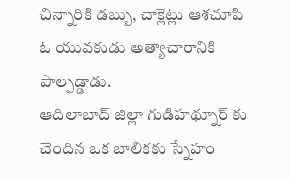చిన్నారికి డబ్బు, చాక్లెట్లు ఆశచూపి ఓ యువకుడు అత్యాచారానికి పాల్పడ్డాడు.
ఆదిలాబాద్ జిల్లా గుడిహథ్నూర్ కు చెందిన ఒక బాలికకు స్నేహం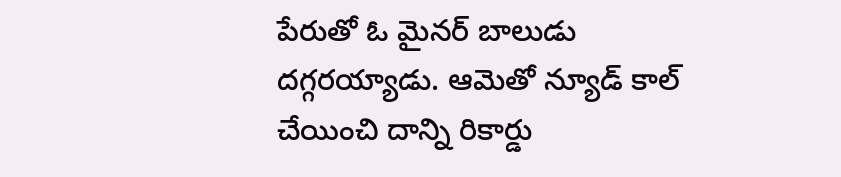పేరుతో ఓ మైనర్ బాలుడు దగ్గరయ్యాడు. ఆమెతో న్యూడ్ కాల్ చేయించి దాన్ని రికార్డు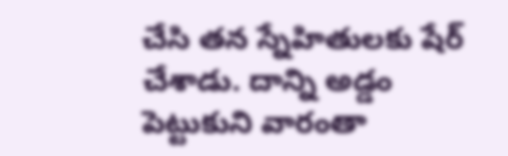చేసి తన స్నేహితులకు షేర్ చేశాడు. దాన్ని అడ్డం పెట్టుకుని వారంతా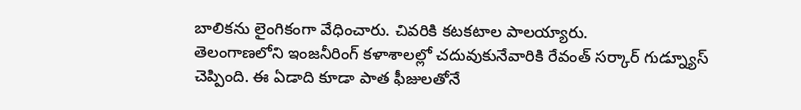బాలికను లైంగికంగా వేధించారు. చివరికి కటకటాల పాలయ్యారు.
తెలంగాణలోని ఇంజనీరింగ్ కళాశాలల్లో చదువుకునేవారికి రేవంత్ సర్కార్ గుడ్న్యూస్ చెప్పింది. ఈ ఏడాది కూడా పాత ఫీజులతోనే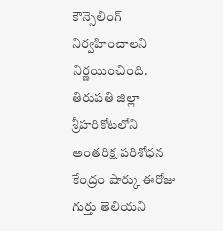కౌన్సెలింగ్ నిర్వహించాలని నిర్ణయించింది.
తిరుపతి జిల్లా శ్రీహరికోటలోని అంతరిక్ష పరిశోధన కేంద్రం షార్కు ఈరోజు గుర్తు తెలియని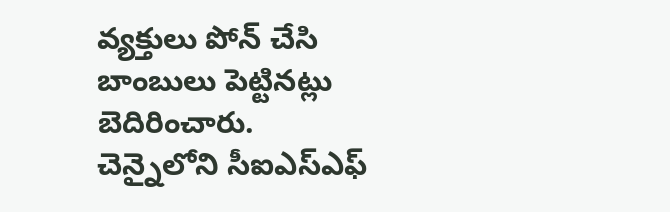వ్యక్తులు పోన్ చేసి బాంబులు పెట్టినట్లు బెదిరించారు. చెన్నైలోని సీఐఎస్ఎఫ్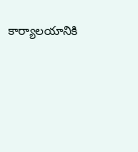కార్యాలయానికి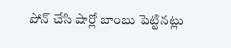పోన్ చేసి షార్లో బాంబు పెట్టినట్లు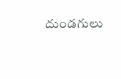దుండగులు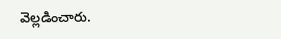వెల్లడించారు.